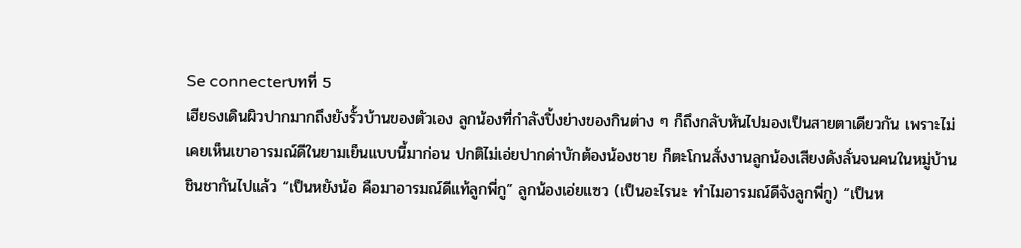Se connecterบทที่ 5
เฮียธงเดินผิวปากมากถึงยังรั้วบ้านของตัวเอง ลูกน้องที่กำลังปิ้งย่างของกินต่าง ๆ ก็ถึงกลับหันไปมองเป็นสายตาเดียวกัน เพราะไม่เคยเห็นเขาอารมณ์ดีในยามเย็นแบบนี้มาก่อน ปกติไม่เอ่ยปากด่าบักต้องน้องชาย ก็ตะโกนสั่งงานลูกน้องเสียงดังลั่นจนคนในหมู่บ้านชินชากันไปแล้ว “เป็นหยังน้อ คือมาอารมณ์ดีแท้ลูกพี่กู” ลูกน้องเอ่ยแซว (เป็นอะไรนะ ทำไมอารมณ์ดีจังลูกพี่กู) “เป็นห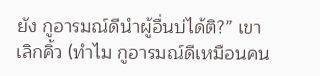ยัง กูอารมณ์ดีนำผู้อื่นบ่ได้ติ?” เขาเลิกคิ้ว (ทำไม กูอารมณ์ดีเหมือนคน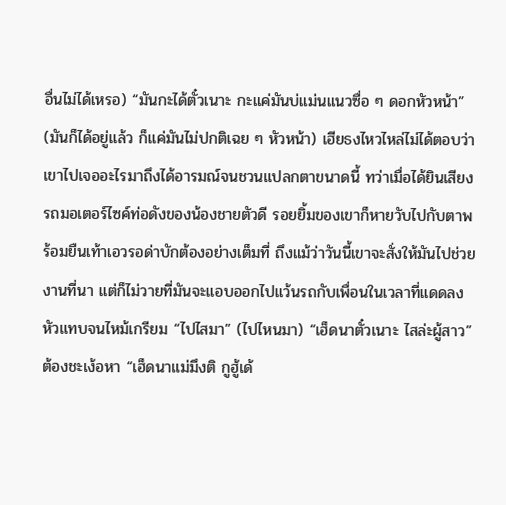อื่นไม่ได้เหรอ) “มันกะได้ตั๋วเนาะ กะแค่มันบ่แม่นแนวซื่อ ๆ ดอกหัวหน้า” (มันก็ได้อยู่แล้ว ก็แค่มันไม่ปกติเฉย ๆ หัวหน้า) เฮียธงไหวไหล่ไม่ได้ตอบว่าเขาไปเจออะไรมาถึงได้อารมณ์จนชวนแปลกตาขนาดนี้ ทว่าเมื่อได้ยินเสียงรถมอเตอร์ไซค์ท่อดังของน้องชายตัวดี รอยยิ้มของเขาก็หายวับไปกับตาพร้อมยืนเท้าเอวรอด่าบักต้องอย่างเต็มที่ ถึงแม้ว่าวันนี้เขาจะสั่งให้มันไปช่วยงานที่นา แต่ก็ไม่วายที่มันจะแอบออกไปแว้นรถกับเพื่อนในเวลาที่แดดลงหัวแทบจนไหม้เกรียม “ไปไสมา” (ไปไหนมา) “เฮ็ดนาตั๋วเนาะ ไสล่ะผู้สาว” ต้องชะเง้อหา “เฮ็ดนาแม่มึงติ กูฮู้เด้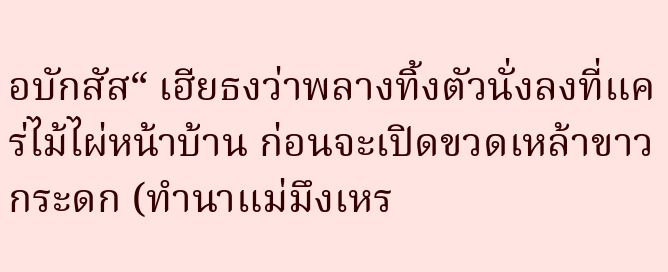อบักสัส“ เฮียธงว่าพลางทิ้งตัวนั่งลงที่แคร่ไม้ไผ่หน้าบ้าน ก่อนจะเปิดขวดเหล้าขาวกระดก (ทำนาแม่มึงเหร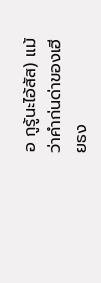อ กูรู้นะไอ้สัส) แม้ว่าคำก่นด่าของเฮียธง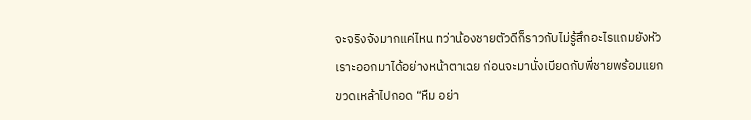จะจริงจังมากแค่ไหน ทว่าน้องชายตัวดีก็ราวกับไม่รู้สึกอะไรแถมยังหัวเราะออกมาได้อย่างหน้าตาเฉย ก่อนจะมานั่งเบียดกับพี่ชายพร้อมแยกขวดเหล้าไปกอด “หืม อย่า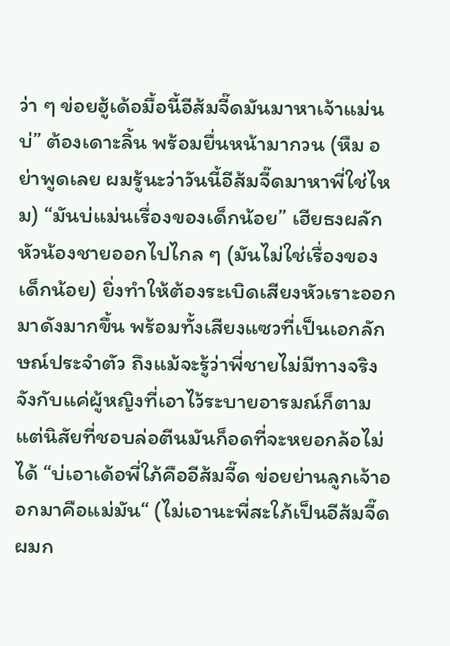ว่า ๆ ข่อยฮู้เด้อมื้อนี้อีส้มจี๊ดมันมาหาเจ้าแม่นบ่” ต้องเดาะลิ้น พร้อมยื่นหน้ามากวน (หืม อย่าพูดเลย ผมรู้นะว่าวันนี้อีส้มจี๊ดมาหาพี่ใช่ไหม) “มันบ่แม่นเรื่องของเด็กน้อย” เฮียธงผลักหัวน้องชายออกไปไกล ๆ (มันไม่ใช่เรื่องของเด็กน้อย) ยิ่งทำให้ต้องระเบิดเสียงหัวเราะออกมาดังมากขึ้น พร้อมทั้งเสียงแซวที่เป็นเอกลักษณ์ประจำตัว ถึงแม้จะรู้ว่าพี่ชายไม่มีทางจริงจังกับแค่ผู้หญิงที่เอาไว้ระบายอารมณ์ก็ตาม แต่นิสัยที่ชอบล่อตีนมันก็อดที่จะหยอกล้อไม่ได้ “บ่เอาเด้อพี่ใภ้คืออีส้มจี๊ด ข่อยย่านลูกเจ้าออกมาคือแม่มัน“ (ไม่เอานะพี่สะใภ้เป็นอีส้มจี๊ด ผมก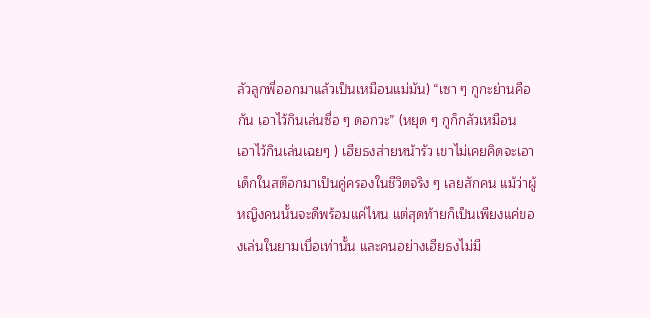ลัวลูกพี่ออกมาแล้วเป็นเหมือนแม่มัน) “เซา ๆ กูกะย่านคือกัน เอาไว้กินเล่นซื่อ ๆ ดอกวะ” (หยุด ๆ กูก็กลัวเหมือน เอาไว้กินเล่นเฉยๆ ) เฮียธงส่ายหน้ารัว เขาไม่เคยคิดจะเอาเด็กในสต๊อกมาเป็นคู่ครองในชีวิตจริง ๆ เลยสักคน แม้ว่าผู้หญิงคนนั้นจะดีพร้อมแค่ไหน แต่สุดท้ายก็เป็นเพียงแค่ของเล่นในยามเบื่อเท่านั้น และคนอย่างเฮียธงไม่มี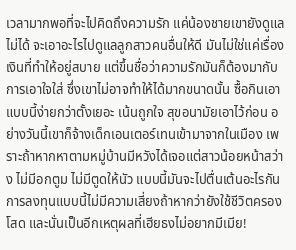เวลามากพอที่จะไปคิดถึงความรัก แค่น้องชายเขายังดูแลไม่ได้ จะเอาอะไรไปดูแลลูกสาวคนอื่นให้ดี มันไม่ใช่แค่เรื่องเงินที่ทำให้อยู่สบาย แต่ขึ้นชื่อว่าความรักมันก็ต้องมากับการเอาใจใส่ ซึ่งเขาไม่อาจทำให้ได้มากขนาดนั้น ซื้อกินเอาแบบนี้ง่ายกว่าตั้งเยอะ เน้นถูกใจ สุขอนามัยเอาไว้ก่อน อย่างวันนี้เขาก็จ้างเด็กเอนเตอร์เทนเข้ามาจากในเมือง เพราะถ้าหากหาตามหมู่บ้านมีหวังได้เจอแต่สาวน้อยหน้าสว่าง ไม่มีอกตูม ไม่มีตูดให้นัว แบบนี้มันจะไปตื่นเต้นอะไรกัน การลงทุนแบบนี้ไม่มีความเสี่ยงถ้าหากว่ายังใช้ชีวิตครองโสด และนั่นเป็นอีกเหตุผลที่เฮียธงไม่อยากมีเมีย!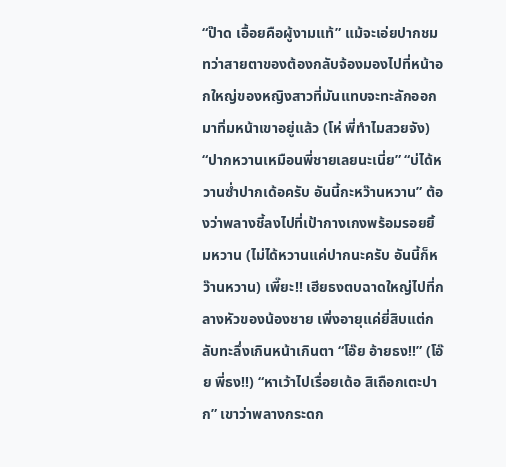“ป๊าด เอื้อยคือผู้งามแท้” แม้จะเอ่ยปากชม ทว่าสายตาของต้องกลับจ้องมองไปที่หน้าอกใหญ่ของหญิงสาวที่มันแทบจะทะลักออกมาทิ่มหน้าเขาอยู่แล้ว (โห่ พี่ทำไมสวยจัง) “ปากหวานเหมือนพี่ชายเลยนะเนี่ย” “บ่ได้หวานซ่ำปากเด้อครับ อันนี้กะหว๊านหวาน” ต้องว่าพลางชี้ลงไปที่เป้ากางเกงพร้อมรอยยิ้มหวาน (ไม่ได้หวานแค่ปากนะครับ อันนี้ก็หว๊านหวาน) เพี๊ยะ!! เฮียธงตบฉาดใหญ่ไปที่กลางหัวของน้องชาย เพิ่งอายุแค่ยี่สิบแต่กลับทะลึ่งเกินหน้าเกินตา “โอ๊ย อ้ายธง!!” (โอ๊ย พี่ธง!!) “หาเว้าไปเรื่อยเด้อ สิเถือกเตะปาก” เขาว่าพลางกระดก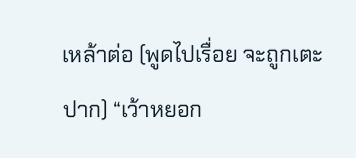เหล้าต่อ (พูดไปเรื่อย จะถูกเตะปาก) “เว้าหยอก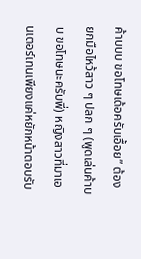ค้าบบบ ขอโทษเด้อครับเอื้อย” ต้องยกมือไหว้สาว ๆ ปลก ๆ (พูดเล่นค้าบบ ขอโทษนะครับพี่) หญิงสาวที่มาเอนเตอร์เทนเพียงแค่หยักหน้าตอบรับ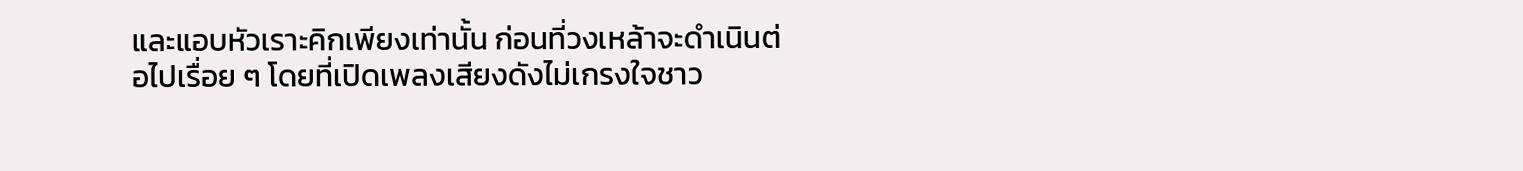และแอบหัวเราะคิกเพียงเท่านั้น ก่อนที่วงเหล้าจะดำเนินต่อไปเรื่อย ๆ โดยที่เปิดเพลงเสียงดังไม่เกรงใจชาว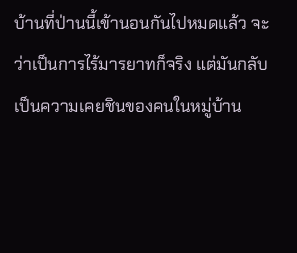บ้านที่ป่านนี้เข้านอนกันไปหมดแล้ว จะว่าเป็นการไร้มารยาทก็จริง แต่มันกลับเป็นความเคยชินของคนในหมู่บ้าน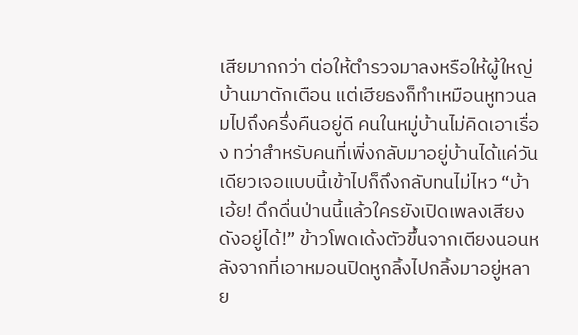เสียมากกว่า ต่อให้ตำรวจมาลงหรือให้ผู้ใหญ่บ้านมาตักเตือน แต่เฮียธงก็ทำเหมือนหูทวนลมไปถึงครึ่งคืนอยู่ดี คนในหมู่บ้านไม่คิดเอาเรื่อง ทว่าสำหรับคนที่เพิ่งกลับมาอยู่บ้านได้แค่วันเดียวเจอแบบนี้เข้าไปก็ถึงกลับทนไม่ไหว “บ้าเอ้ย! ดึกดื่นป่านนี้แล้วใครยังเปิดเพลงเสียงดังอยู่ได้!” ข้าวโพดเด้งตัวขึ้นจากเตียงนอนหลังจากที่เอาหมอนปิดหูกลิ้งไปกลิ้งมาอยู่หลาย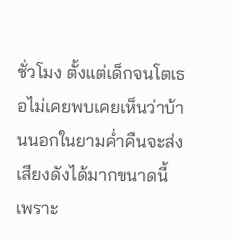ชั่วโมง ตั้งแต่เด็กจนโตเธอไม่เคยพบเคยเห็นว่าบ้านนอกในยามค่ำคืนจะส่งเสียงดังได้มากขนาดนี้ เพราะ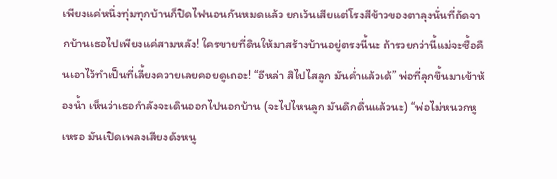เพียงแค่หนึ่งทุ่มทุกบ้านก็ปิดไฟนอนกันหมดแล้ว ยกเว้นเสียแต่โรงสีข้าวของตาลุงนั่นที่ถัดจากบ้านเธอไปเพียงแค่สามหลัง! ใครขายที่ดินให้มาสร้างบ้านอยู่ตรงนี้นะ ถ้ารวยกว่านี้แม่จะซื้อคืนเอาไว้ทำเป็นที่เลี้ยงควายเลยคอยดูเถอะ! “อีหล่า สิไปไสลูก มันค่ำแล้วเด้” พ่อที่ลุกขึ้นมาเข้าห้องน้ำ เห็นว่าเธอกำลังจะเดินออกไปนอกบ้าน (จะไปไหนลูก มันดึกดื่นแล้วนะ) “พ่อไม่หนวกหูเหรอ มันเปิดเพลงเสียงดังหนู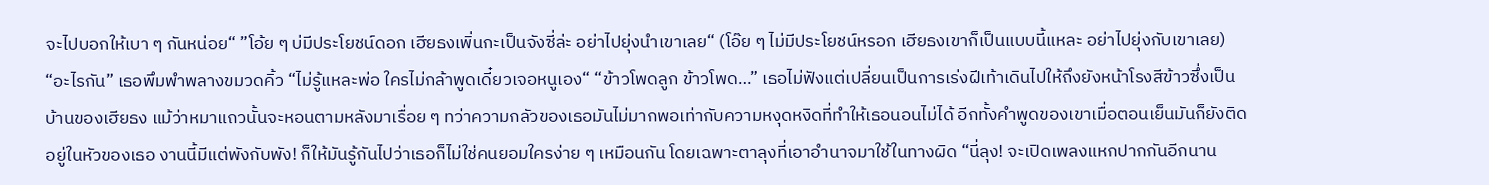จะไปบอกให้เบา ๆ กันหน่อย“ ”โอ้ย ๆ บ่มีประโยชน์ดอก เฮียธงเพิ่นกะเป็นจังซี่ล่ะ อย่าไปยุ่งนำเขาเลย“ (โอ๊ย ๆ ไม่มีประโยชน์หรอก เฮียธงเขาก็เป็นแบบนี้แหละ อย่าไปยุ่งกับเขาเลย) “อะไรกัน” เธอพึมพำพลางขมวดคิ้ว “ไม่รู้แหละพ่อ ใครไม่กล้าพูดเดี๋ยวเจอหนูเอง“ “ข้าวโพดลูก ข้าวโพด…” เธอไม่ฟังแต่เปลี่ยนเป็นการเร่งฝีเท้าเดินไปให้ถึงยังหน้าโรงสีข้าวซึ่งเป็นบ้านของเฮียธง แม้ว่าหมาแถวนั้นจะหอนตามหลังมาเรื่อย ๆ ทว่าความกลัวของเธอมันไม่มากพอเท่ากับความหงุดหงิดที่ทำให้เธอนอนไม่ได้ อีกทั้งคำพูดของเขาเมื่อตอนเย็นมันก็ยังติดอยู่ในหัวของเธอ งานนี้มีแต่พังกับพัง! ก็ให้มันรู้กันไปว่าเธอก็ไม่ใช่คนยอมใครง่าย ๆ เหมือนกัน โดยเฉพาะตาลุงที่เอาอำนาจมาใช้ในทางผิด “นี่ลุง! จะเปิดเพลงแหกปากกันอีกนาน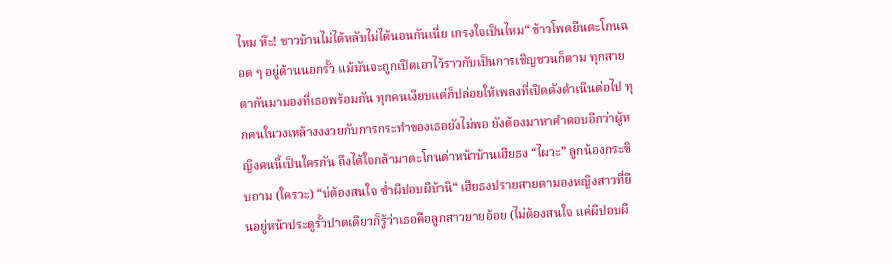ไหม ห๊ะ! ชาวบ้านไม่ได้หลับไม่ได้นอนกันเนี่ย เกรงใจเป็นไหม“ ข้าวโพดยืนตะโกนฉอด ๆ อยู่ด้านนอกรั้ว แม้มันจะถูกเปิดเอาไว้ราวกับเป็นการเชิญชวนก็ตาม ทุกสายตากันมามองที่เธอพร้อมกัน ทุกคนเงียบแต่ก็ปล่อยให้เพลงที่เปิดดังดำเนินต่อไป ทุกคนในวงเหล้างงงวยกับการกระทำของเธอยังไม่พอ ยังต้องมาหาคำตอบอีกว่าผู้หญิงคนนี้เป็นใครกัน ถึงได้ใจกล้ามาตะโกนด่าหน้าบ้านเฮียธง “ไผวะ” ลูกน้องกระซิบถาม (ใครวะ) “บ่ต้องสนใจ ซ่ำผีปอบผีบ้านิ“ เฮียธงปรายสายตามองหญิงสาวที่ยืนอยู่หน้าประตูรั้วปาดเดียวก็รู้ว่าเธอคือลูกสาวยายอ้อย (ไม่ต้องสนใจ แค่ผีปอบผี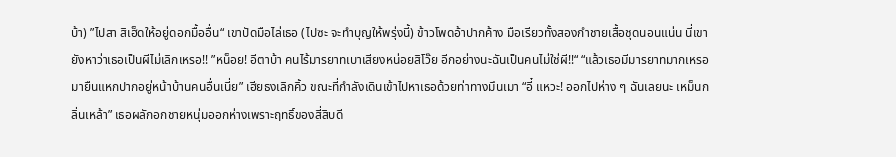บ้า) ”ไปสา สิเฮ็ดให้อยู่ดอกมื้ออื่น“ เขาปัดมือไล่เธอ (ไปซะ จะทำบุญให้พรุ่งนี้) ข้าวโพดอ้าปากค้าง มือเรียวทั้งสองกำชายเสื้อชุดนอนแน่น นี่เขายังหาว่าเธอเป็นผีไม่เลิกเหรอ!! ”หน็อย! อีตาบ้า คนไร้มารยาทเบาเสียงหน่อยสิโว๊ย อีกอย่างนะฉันเป็นคนไม่ใช่ผี!!“ “แล้วเธอมีมารยาทมากเหรอ มายืนแหกปากอยู่หน้าบ้านคนอื่นเนี่ย” เฮียธงเลิกคิ้ว ขณะที่กำลังเดินเข้าไปหาเธอด้วยท่าทางมึนเมา “อี๋ แหวะ! ออกไปห่าง ๆ ฉันเลยนะ เหม็นกลิ่นเหล้า” เธอผลักอกชายหนุ่มออกห่างเพราะฤทธิ์ของสี่สิบดี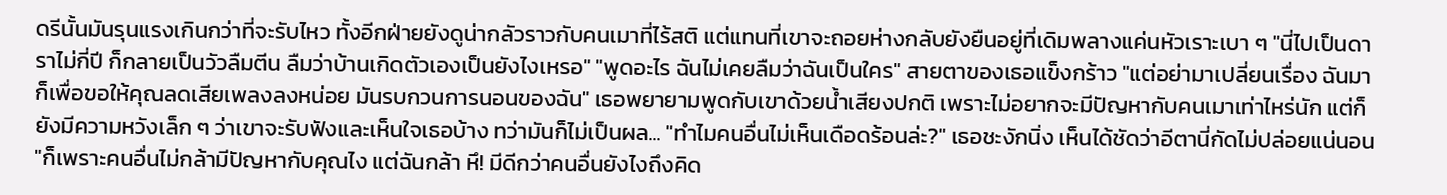ดรีนั้นมันรุนแรงเกินกว่าที่จะรับไหว ทั้งอีกฝ่ายยังดูน่ากลัวราวกับคนเมาที่ไร้สติ แต่แทนที่เขาจะถอยห่างกลับยังยืนอยู่ที่เดิมพลางแค่นหัวเราะเบา ๆ "นี่ไปเป็นดาราไม่กี่ปี ก็กลายเป็นวัวลืมตีน ลืมว่าบ้านเกิดตัวเองเป็นยังไงเหรอ" "พูดอะไร ฉันไม่เคยลืมว่าฉันเป็นใคร" สายตาของเธอแข็งกร้าว "แต่อย่ามาเปลี่ยนเรื่อง ฉันมาก็เพื่อขอให้คุณลดเสียเพลงลงหน่อย มันรบกวนการนอนของฉัน" เธอพยายามพูดกับเขาด้วยน้ำเสียงปกติ เพราะไม่อยากจะมีปัญหากับคนเมาเท่าไหร่นัก แต่ก็ยังมีความหวังเล็ก ๆ ว่าเขาจะรับฟังและเห็นใจเธอบ้าง ทว่ามันก็ไม่เป็นผล... "ทำไมคนอื่นไม่เห็นเดือดร้อนล่ะ?" เธอชะงักนิ่ง เห็นได้ชัดว่าอีตานี่กัดไม่ปล่อยแน่นอน "ก็เพราะคนอื่นไม่กล้ามีปัญหากับคุณไง แต่ฉันกล้า หึ! มีดีกว่าคนอื่นยังไงถึงคิด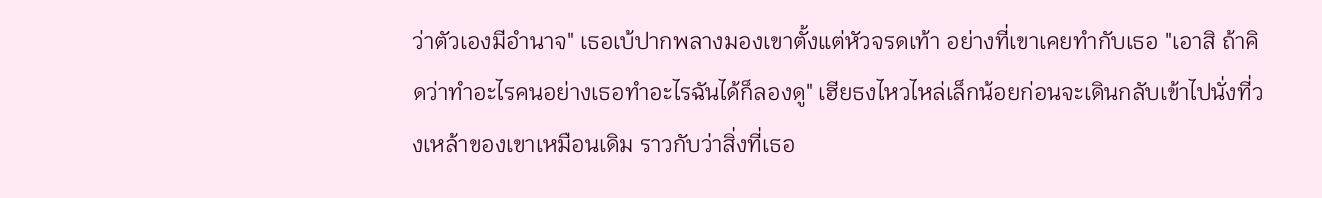ว่าตัวเองมีอำนาจ" เธอเบ้ปากพลางมองเขาตั้งแต่หัวจรดเท้า อย่างที่เขาเคยทำกับเธอ "เอาสิ ถ้าคิดว่าทำอะไรคนอย่างเธอทำอะไรฉันได้ก็ลองดู" เฮียธงไหวไหล่เล็กน้อยก่อนจะเดินกลับเข้าไปนั่งที่วงเหล้าของเขาเหมือนเดิม ราวกับว่าสิ่งที่เธอ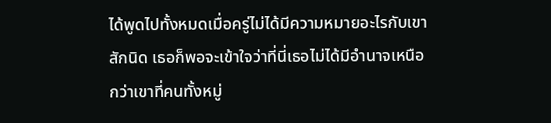ได้พูดไปทั้งหมดเมื่อครู่ไม่ได้มีความหมายอะไรกับเขาสักนิด เธอก็พอจะเข้าใจว่าที่นี่เธอไม่ได้มีอำนาจเหนือกว่าเขาที่คนทั้งหมู่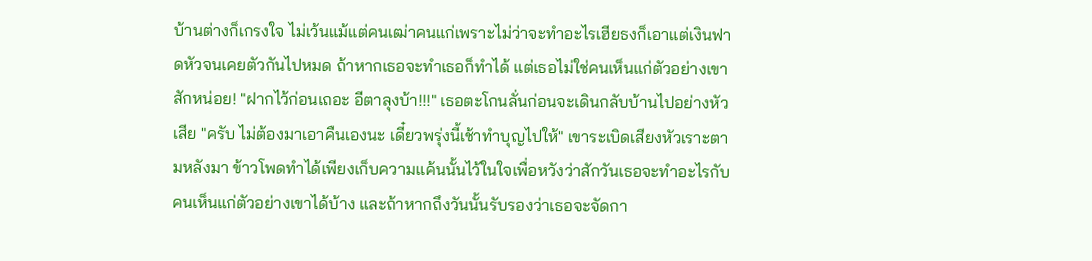บ้านต่างก็เกรงใจ ไม่เว้นแม้แต่คนเฒ่าคนแก่เพราะไม่ว่าจะทำอะไรเฮียธงก็เอาแต่เงินฟาดหัวจนเคยตัวกันไปหมด ถ้าหากเธอจะทำเธอก็ทำได้ แต่เธอไม่ใช่คนเห็นแก่ตัวอย่างเขาสักหน่อย! "ฝากไว้ก่อนเถอะ อีตาลุงบ้า!!!" เธอตะโกนลั่นก่อนจะเดินกลับบ้านไปอย่างหัวเสีย "ครับ ไม่ต้องมาเอาคืนเองนะ เดี๋ยวพรุ่งนี้เช้าทำบุญไปให้" เขาระเบิดเสียงหัวเราะตามหลังมา ข้าวโพดทำได้เพียงเก็บความแค้นนั้นไว้ในใจเพื่อหวังว่าสักวันเธอจะทำอะไรกับคนเห็นแก่ตัวอย่างเขาได้บ้าง และถ้าหากถึงวันนั้นรับรองว่าเธอจะจัดกา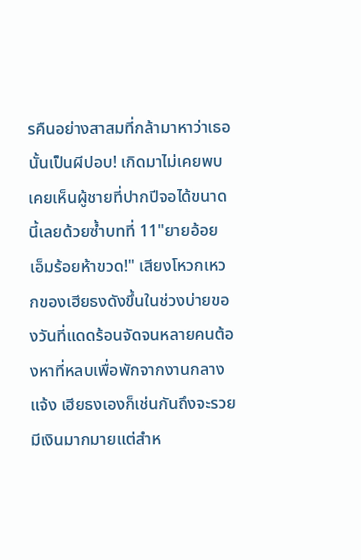รคืนอย่างสาสมที่กล้ามาหาว่าเธอนั้นเป็นผีปอบ! เกิดมาไม่เคยพบเคยเห็นผู้ชายที่ปากปีจอได้ขนาดนี้เลยด้วยซ้ำบทที่ 11"ยายอ้อย เอ็มร้อยห้าขวด!" เสียงโหวกเหวกของเฮียธงดังขึ้นในช่วงบ่ายของวันที่แดดร้อนจัดจนหลายคนต้องหาที่หลบเพื่อพักจากงานกลางแจ้ง เฮียธงเองก็เช่นกันถึงจะรวยมีเงินมากมายแต่สำห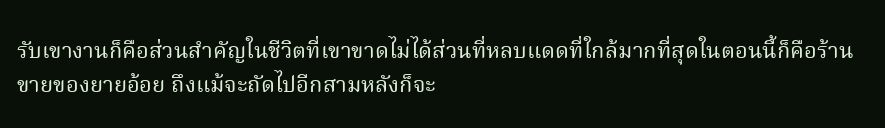รับเขางานก็คือส่วนสำคัญในชีวิตที่เขาขาดไม่ได้ส่วนที่หลบแดดที่ใกล้มากที่สุดในตอนนี้ก็คือร้านขายของยายอ้อย ถึงแม้จะถัดไปอีกสามหลังก็จะ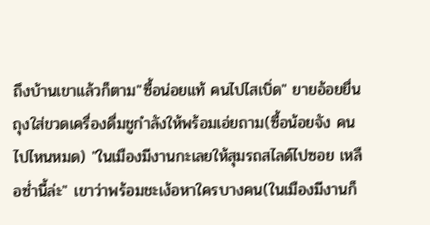ถึงบ้านเขาแล้วก็ตาม"ซื้อน่อยแท้ คนไปไสเบิ่ด" ยายอ้อยยื่นถุงใส่ขวดเครื่องดื่มชูกำลังให้พร้อมเอ่ยถาม(ซื้อน้อยจัง คนไปไหนหมด) "ในเมืองมีงานกะเลยให้สุมรถสไลด์ไปซอย เหลือซ่ำนี้ล่ะ" เขาว่าพร้อมชะเง้อหาใครบางคน(ในเมืองมีงานก็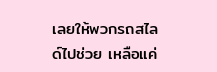เลยให้พวกรถสไลด์ไปช่วย เหลือแค่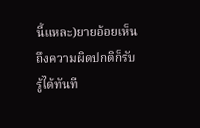นี้แหละ)ยายอ้อยเห็นถึงความผิดปกติก็รับรู้ได้ทันที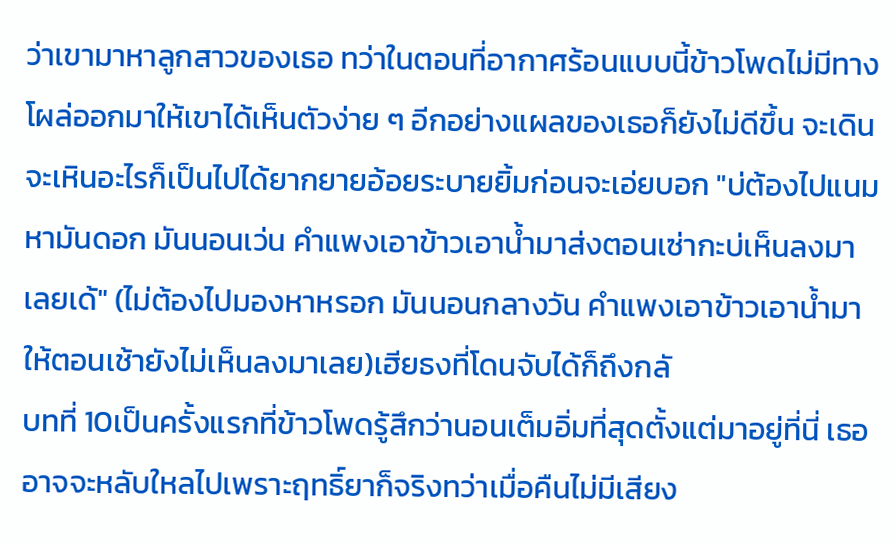ว่าเขามาหาลูกสาวของเธอ ทว่าในตอนที่อากาศร้อนแบบนี้ข้าวโพดไม่มีทางโผล่ออกมาให้เขาได้เห็นตัวง่าย ๆ อีกอย่างแผลของเธอก็ยังไม่ดีขึ้น จะเดินจะเหินอะไรก็เป็นไปได้ยากยายอ้อยระบายยิ้มก่อนจะเอ่ยบอก "บ่ต้องไปแนมหามันดอก มันนอนเว่น คำแพงเอาข้าวเอาน้ำมาส่งตอนเซ่ากะบ่เห็นลงมาเลยเด้" (ไม่ต้องไปมองหาหรอก มันนอนกลางวัน คำแพงเอาข้าวเอาน้ำมาให้ตอนเช้ายังไม่เห็นลงมาเลย)เฮียธงที่โดนจับได้ก็ถึงกลั
บทที่ 10เป็นครั้งแรกที่ข้าวโพดรู้สึกว่านอนเต็มอิ่มที่สุดตั้งแต่มาอยู่ที่นี่ เธออาจจะหลับใหลไปเพราะฤทธิ์ยาก็จริงทว่าเมื่อคืนไม่มีเสียง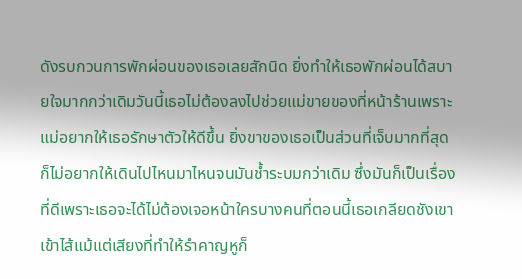ดังรบกวนการพักผ่อนของเธอเลยสักนิด ยิ่งทำให้เธอพักผ่อนได้สบายใจมากกว่าเดิมวันนี้เธอไม่ต้องลงไปช่วยแม่ขายของที่หน้าร้านเพราะแม่อยากให้เธอรักษาตัวให้ดีขึ้น ยิ่งขาของเธอเป็นส่วนที่เจ็บมากที่สุดก็ไม่อยากให้เดินไปไหนมาไหนจนมันช้ำระบมกว่าเดิม ซึ่งมันก็เป็นเรื่องที่ดีเพราะเธอจะได้ไม่ต้องเจอหน้าใครบางคนที่ตอนนี้เธอเกลียดชังเขาเข้าไส้แม้แต่เสียงที่ทำให้รำคาญหูก็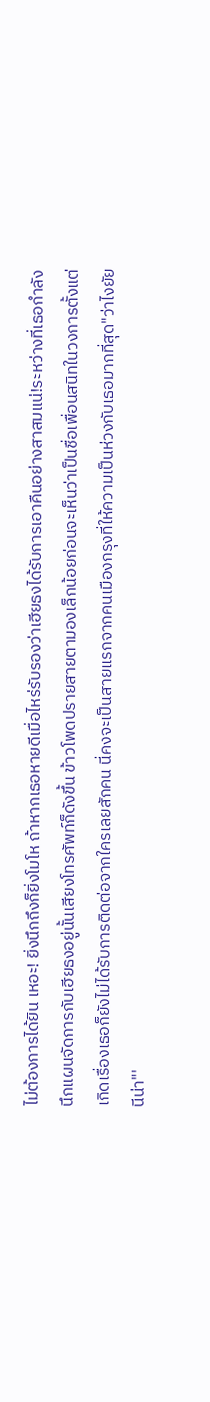ไม่ต้องการได้ยิน เหอะ! ยิ่งนึกถึงก็ยิ่งโมโห ถ้าหากเธอหายดีเมื่อไหร่รับรองว่าเฮียธงได้รับการเอาคืนอย่างสาสมแน่!ระหว่างที่เธอกำลังนึกแผนจัดการกับเฮียธงอยู่นั้นเสียงโทรศัพท์ก็ดังขึ้น ข้าวโพดปรายสายตามองเล็กน้อยก่อนจะเห็นว่าเป็นชื่อเพื่อนสนิทในวงการตั้งแต่เกิดเรื่องเธอก็ยังไม่ได้รับการติดต่อจากใครเลยสักคน นี่คงจะเป็นสายแรกจากคนเมืองกรุงที่ให้ความเป็นห่วงกับเธอมากที่สุด"ว่าไงยัยนีน่า"'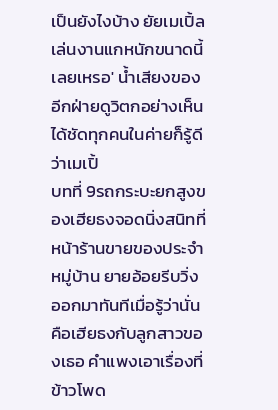เป็นยังไงบ้าง ยัยเมเปิ้ลเล่นงานแกหนักขนาดนี้เลยเหรอ' น้ำเสียงของอีกฝ่ายดูวิตกอย่างเห็นได้ชัดทุกคนในค่ายก็รู้ดีว่าเมเปิ้
บทที่ 9รถกระบะยกสูงของเฮียธงจอดนิ่งสนิทที่หน้าร้านขายของประจำหมู่บ้าน ยายอ้อยรีบวิ่งออกมาทันทีเมื่อรู้ว่านั่นคือเฮียธงกับลูกสาวของเธอ คำแพงเอาเรื่องที่ข้าวโพด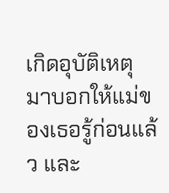เกิดอุบัติเหตุมาบอกให้แม่ของเธอรู้ก่อนแล้ว และ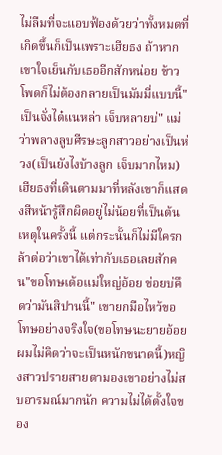ไม่ลืมที่จะแอบฟ้องด้วยว่าทั้งหมดที่เกิดขึ้นก็เป็นเพราะเฮียธง ถ้าหากเขาใจเย็นกับเธออีกสักหน่อย ข้าวโพดก็ไม่ต้องกลายเป็นมัมมี่แบบนี้"เป็นจั่งได๋แนหล่า เจ็บหลายบ่" แม่ว่าพลางลูบศีรษะลูกสาวอย่างเป็นห่วง(เป็นยังไงบ้างลูก เจ็บมากไหม)เฮียธงที่เดินตามมาที่หลังเขาก็แสดงสีหน้ารู้สึกผิดอยู่ไม่น้อยที่เป็นต้นเหตุในครั้งนี้ แต่กระนั้นก็ไม่มีใครกล้าต่อว่าเขาได้เท่ากับเธอเลยสักคน"ขอโทษเด้อแม่ใหญ่อ้อย ข่อยบ่คึดว่ามันสิปานนี้" เขายกมือไหว้ขอโทษอย่างจริงใจ(ขอโทษนะยายอ้อย ผมไม่คิดว่าจะเป็นหนักขนาดนี้)หญิงสาวปรายสายตามองเขาอย่างไม่สบอารมณ์มากนัก ความไม่ได้ตั้งใจของ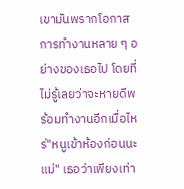เขามันพรากโอกาสการทำงานหลาย ๆ อย่างของเธอไป โดยที่ไม่รู้เลยว่าจะหายดีพร้อมทำงานอีกเมื่อไหร่"หนูเข้าห้องก่อนนะแม่" เธอว่าเพียงเท่า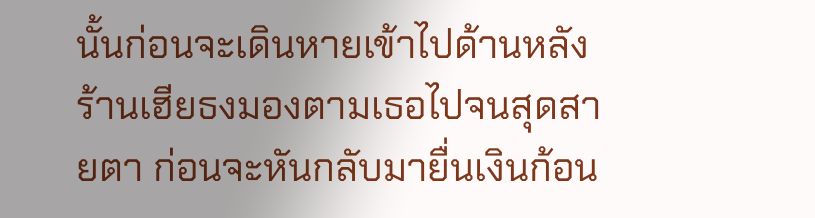นั้นก่อนจะเดินหายเข้าไปด้านหลังร้านเฮียธงมองตามเธอไปจนสุดสายตา ก่อนจะหันกลับมายื่นเงินก้อน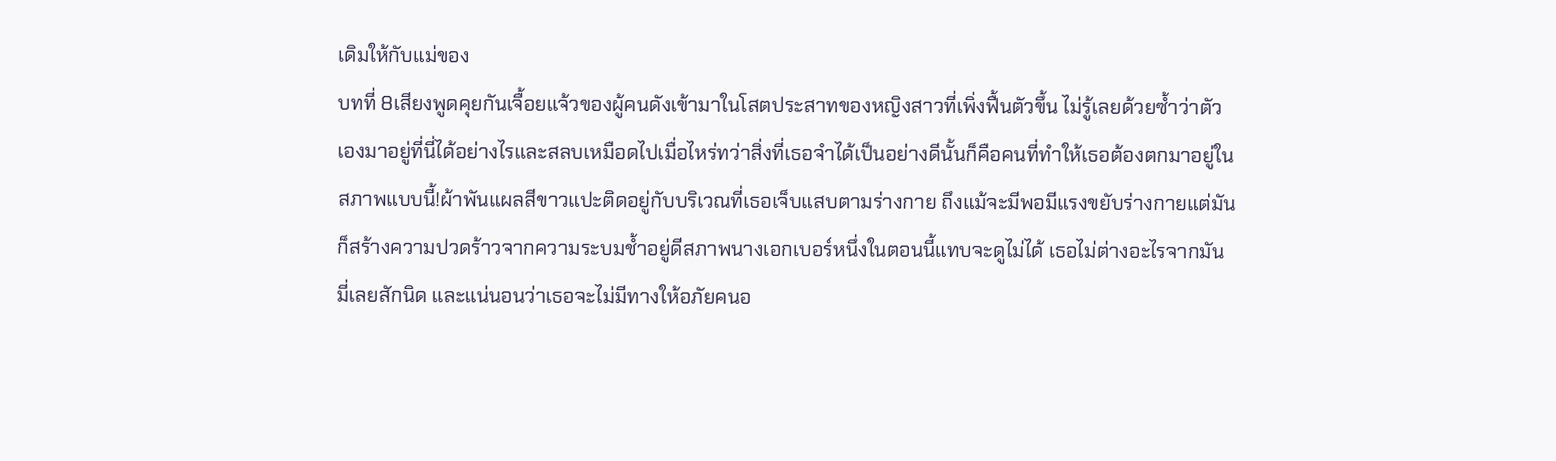เดิมให้กับแม่ของ
บทที่ 8เสียงพูดคุยกันเจื้อยแจ้วของผู้คนดังเข้ามาในโสตประสาทของหญิงสาวที่เพิ่งฟื้นตัวขึ้น ไม่รู้เลยด้วยซ้ำว่าตัวเองมาอยู่ที่นี่ได้อย่างไรและสลบเหมือดไปเมื่อไหร่ทว่าสิ่งที่เธอจำได้เป็นอย่างดีนั้นก็คือคนที่ทำให้เธอต้องตกมาอยู่ในสภาพแบบนี้!ผ้าพันแผลสีขาวแปะติดอยู่กับบริเวณที่เธอเจ็บแสบตามร่างกาย ถึงแม้จะมีพอมีแรงขยับร่างกายแต่มันก็สร้างความปวดร้าวจากความระบมช้ำอยู่ดีสภาพนางเอกเบอร์หนึ่งในตอนนี้แทบจะดูไม่ได้ เธอไม่ต่างอะไรจากมันมี่เลยสักนิด และแน่นอนว่าเธอจะไม่มีทางให้อภัยคนอ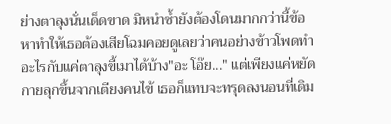ย่างตาลุงนั่นเด็ดขาด มิหนำซ้ำยังต้องโดนมากกว่านี้ข้อหาทำให้เธอต้องเสียโฉมคอยดูเลยว่าคนอย่างข้าวโพดทำอะไรกับแค่ตาลุงขี้เมาได้บ้าง"อะ โอ๊ย..." แต่เพียงแค่หยัดกายลุกขึ้นจากเตียงคนไข้ เธอก็แทบจะทรุดลงนอนที่เดิม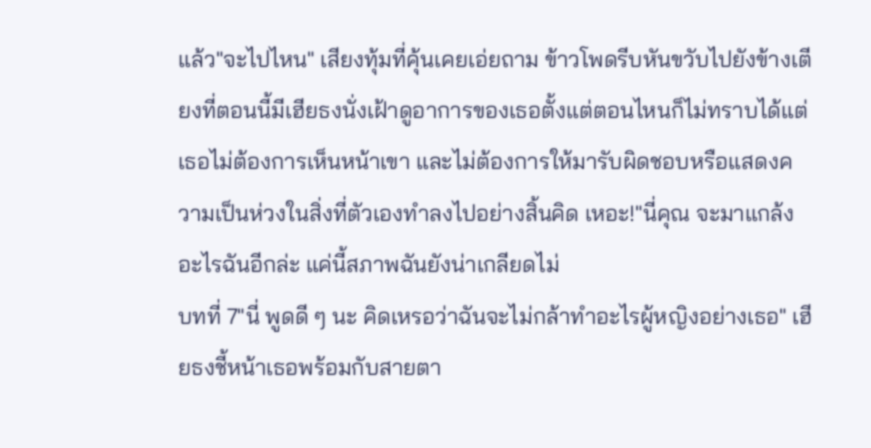แล้ว"จะไปไหน" เสียงทุ้มที่คุ้นเคยเอ่ยถาม ข้าวโพดรีบหันขวับไปยังข้างเตียงที่ตอนนี้มีเฮียธงนั่งเฝ้าดูอาการของเธอตั้งแต่ตอนไหนก็ไม่ทราบได้แต่เธอไม่ต้องการเห็นหน้าเขา และไม่ต้องการให้มารับผิดชอบหรือแสดงความเป็นห่วงในสิ่งที่ตัวเองทำลงไปอย่างสิ้นคิด เหอะ!"นี่คุณ จะมาแกล้งอะไรฉันอีกล่ะ แค่นี้สภาพฉันยังน่าเกลียดไม่
บทที่ 7"นี่ พูดดี ๆ นะ คิดเหรอว่าฉันจะไม่กล้าทำอะไรผู้หญิงอย่างเธอ" เฮียธงชี้หน้าเธอพร้อมกับสายตา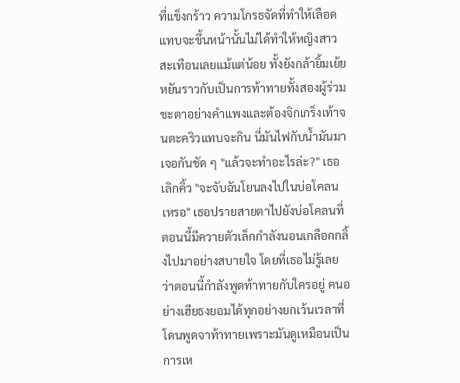ที่แข็งกร้าว ความโกรธจัดที่ทำให้เลือดแทบจะขึ้นหน้านั้นไม่ได้ทำให้หญิงสาวสะเทือนเลยแม้แต่น้อย ทั้งยังกล้ายิ้มเย้ยหยันราวกับเป็นการท้าทายทั้งสองผู้ร่วมชะตาอย่างคำแพงและต้องจิกเกร็งเท้าจนตะคริวแทบจะกิน นี่มันไฟกับน้ำมันมาเจอกันชัด ๆ "แล้วจะทำอะไรล่ะ?" เธอเลิกคิ้ว "จะจับฉันโยนลงไปในบ่อโคลนเหรอ" เธอปรายสายตาไปยังบ่อโคลนที่ตอนนี้มีควายตัวเล็กกำลังนอนเกลือกกลิ้งไปมาอย่างสบายใจ โดยที่เธอไม่รู้เลยว่าตอนนี้กำลังพูดท้าทายกับใครอยู่ คนอย่างเฮียธงยอมได้ทุกอย่างยกเว้นเวลาที่โดนพูดจาท้าทายเพราะมันดูเหมือนเป็นการเห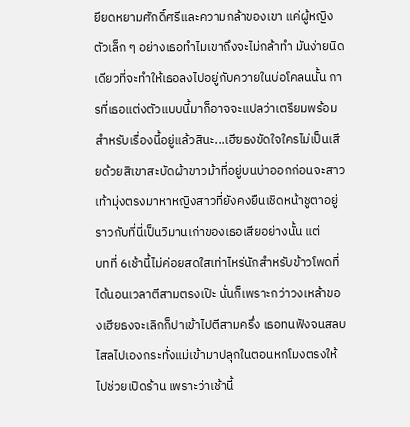ยียดหยามศักดิ์ศรีและความกล้าของเขา แค่ผู้หญิงตัวเล็ก ๆ อย่างเธอทำไมเขาถึงจะไม่กล้าทำ มันง่ายนิดเดียวที่จะทำให้เธอลงไปอยู่กับควายในบ่อโคลนนั้น การที่เธอแต่งตัวแบบนี้มาก็อาจจะแปลว่าเตรียมพร้อมสำหรับเรื่องนี้อยู่แล้วสินะ...เฮียธงขัดใจใครไม่เป็นเสียด้วยสิเขาสะบัดผ้าขาวม้าที่อยู่บนบ่าออกก่อนจะสาวเท้ามุ่งตรงมาหาหญิงสาวที่ยังคงยืนเชิดหน้าชูตาอยู่ราวกับที่นี่เป็นวิมานเก่าของเธอเสียอย่างนั้น แต่
บทที่ 6เช้านี้ไม่ค่อยสดใสเท่าไหร่นักสำหรับข้าวโพดที่ได้นอนเวลาตีสามตรงเป๊ะ นั่นก็เพราะกว่าวงเหล้าของเฮียธงจะเลิกก็ปาเข้าไปตีสามครึ่ง เธอทนฟังจนสลบไสลไปเองกระทั่งแม่เข้ามาปลุกในตอนหกโมงตรงให้ไปช่วยเปิดร้าน เพราะว่าเช้านี้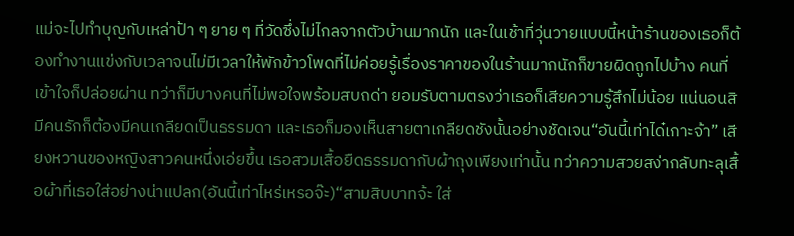แม่จะไปทำบุญกับเหล่าป้า ๆ ยาย ๆ ที่วัดซึ่งไม่ไกลจากตัวบ้านมากนัก และในเช้าที่วุ่นวายแบบนี้หน้าร้านของเธอก็ต้องทำงานแข่งกับเวลาจนไม่มีเวลาให้พักข้าวโพดที่ไม่ค่อยรู้เรื่องราคาของในร้านมากนักก็ขายผิดถูกไปบ้าง คนที่เข้าใจก็ปล่อยผ่าน ทว่าก็มีบางคนที่ไม่พอใจพร้อมสบถด่า ยอมรับตามตรงว่าเธอก็เสียความรู้สึกไม่น้อย แน่นอนสิ มีคนรักก็ต้องมีคนเกลียดเป็นธรรมดา และเธอก็มองเห็นสายตาเกลียดชังนั้นอย่างชัดเจน“อันนี้เท่าได๋เกาะจ้า” เสียงหวานของหญิงสาวคนหนึ่งเอ่ยขึ้น เธอสวมเสื้อยืดธรรมดากับผ้าถุงเพียงเท่านั้น ทว่าความสวยสง่ากลับทะลุเสื้อผ้าที่เธอใส่อย่างน่าแปลก(อันนี้เท่าไหร่เหรอจ๊ะ)“สามสิบบาทจ้ะ ใส่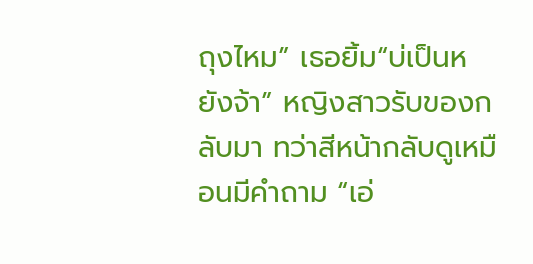ถุงไหม” เธอยิ้ม“บ่เป็นหยังจ้า” หญิงสาวรับของกลับมา ทว่าสีหน้ากลับดูเหมือนมีคำถาม “เอ่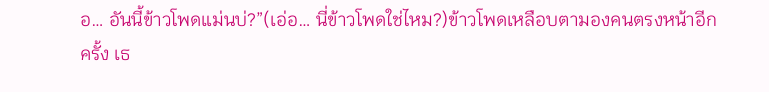อ… อันนี้ข้าวโพดแม่นบ่?”(เอ่อ… นี่ข้าวโพดใช่ไหม?)ข้าวโพดเหลือบตามองคนตรงหน้าอีกครั้ง เธ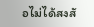อไม่ได้สงสั